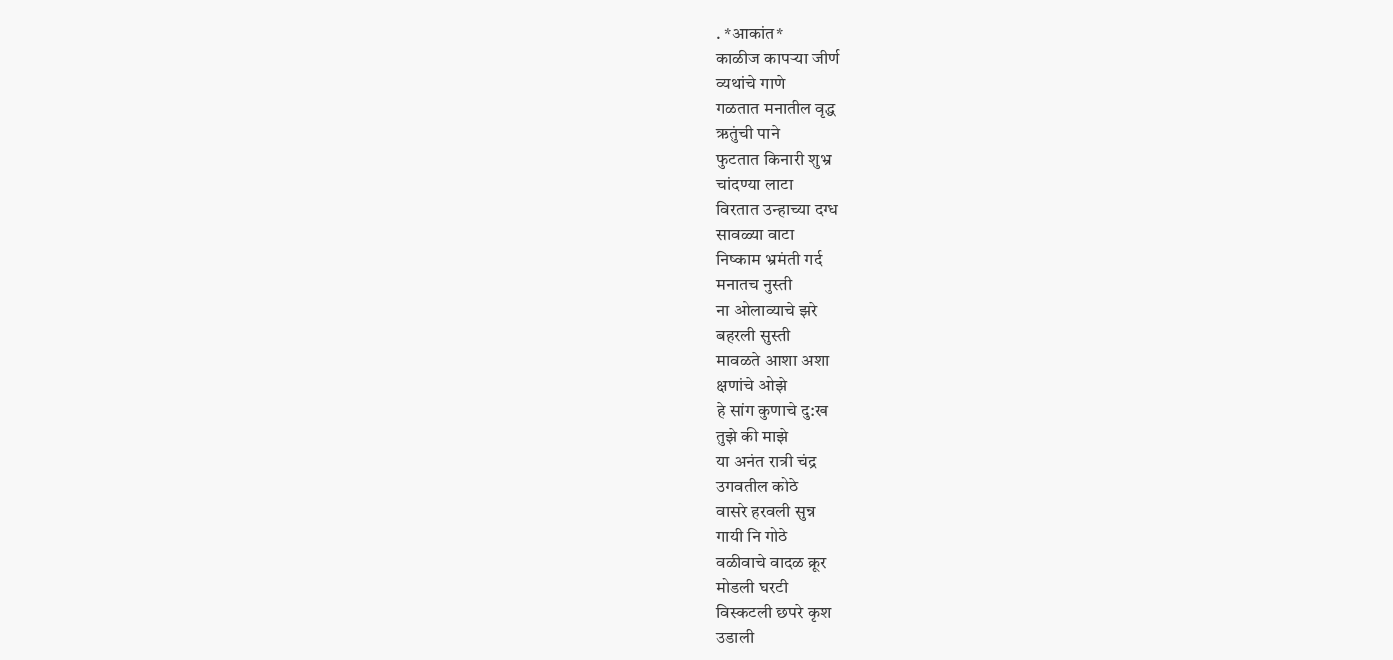. *आकांत*
काळीज कापऱ्या जीर्ण
व्यथांचे गाणे
गळतात मनातील वृद्ध
ऋतुंची पाने
फुटतात किनारी शुभ्र
चांदण्या लाटा
विरतात उन्हाच्या दग्ध
सावळ्या वाटा
निष्काम भ्रमंती गर्द
मनातच नुस्ती
ना ओलाव्याचे झरे
बहरली सुस्ती
मावळते आशा अशा
क्षणांचे ओझे
हे सांग कुणाचे दु:ख
तुझे की माझे
या अनंत रात्री चंद्र
उगवतील कोठे
वासरे हरवली सुन्न
गायी नि गोठे
वळीवाचे वादळ क्रूर
मोडली घरटी
विस्कटली छपरे कृश
उडाली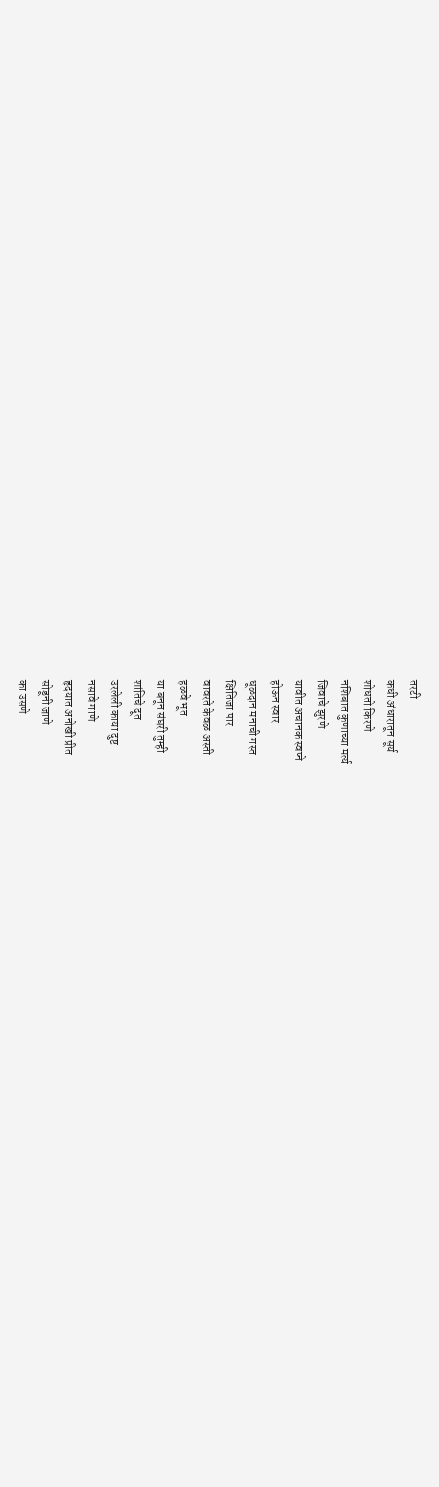तरटी
कधी अंधारातून सूर्य
शोधतो किरणे
नशिबात कुणाच्या मर्त्य
जिवाचे झुरणे
यावीत अचानक स्वप्ने
होऊन स्वार
धूळदान मनाची गस्त
क्षितिजा पार
वावरते केवळ अस्ती
हळवे भूत
या बनून संघरी तुम्ही
शांतिचे दूत
उरलेली काया दुष्ट
नसावे गाणे
हृदयात अनोखी प्रीत
सोडूनी जाणे
का उसणे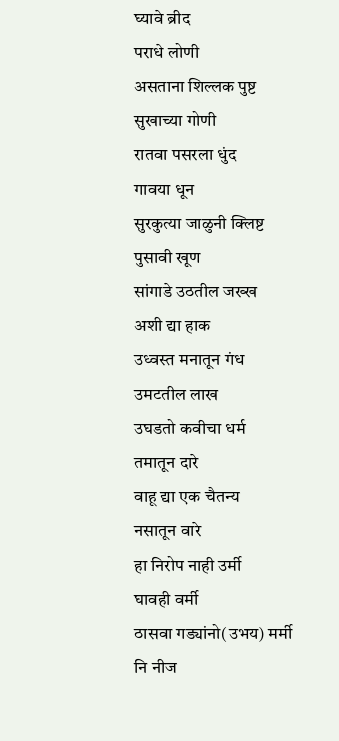घ्यावे ब्रीद
पराधे लोणी
असताना शिल्लक पुष्ट
सुखाच्या गोणी
रातवा पसरला धुंद
गावया धून
सुरकुत्या जाळुनी क्लिष्ट
पुसावी खूण
सांगाडे उठतील जख्ख
अशी द्या हाक
उध्वस्त मनातून गंध
उमटतील लाख
उघडतो कवीचा धर्म
तमातून दारे
वाहू द्या एक चैतन्य
नसातून वारे
हा निरोप नाही उर्मी
घावही वर्मी
ठासवा गड्यांनो(उभय) मर्मी
नि नीज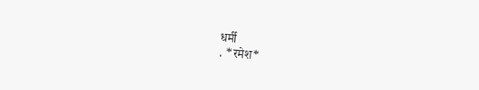धर्मी
. *रमेश*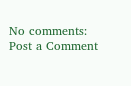No comments:
Post a Comment